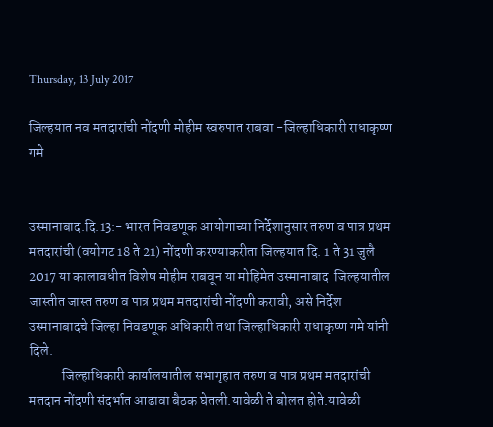Thursday, 13 July 2017

जिल्हयात नव मतदारांची नोंदणी मोहीम स्वरुपात राबवा -जिल्हाधिकारी राधाकृष्ण गमे


उस्मानाबाद.दि.13:- भारत निवडणूक आयोगाच्‍या निर्देशानुसार तरुण व पात्र प्रथम मतदारांची (वयोगट 18 ते 21) नोंदणी करण्‍याकरीता जिल्‍हयात दि. 1 ते 31 जुलै 2017 या कालावधीत विशेष मोहीम राबवून या मोहिमेत उस्मानाबाद  जिल्‍हयातील जास्‍तीत जास्‍त तरुण व पात्र प्रथम मतदारांची नोंदणी करावी, असे निर्देश उस्मानाबादचे जिल्‍हा निवडणूक अधिकारी तथा जिल्‍हाधिकारी राधाकृष्ण गमे यांनी दिले.
            जिल्हाधिकारी कार्यालयातील सभागृहात तरुण व पात्र प्रथम मतदारांची मतदान नोंदणी संदर्भात आढावा बैठक घेतली.यावेळी ते बोलत होते.यावेळी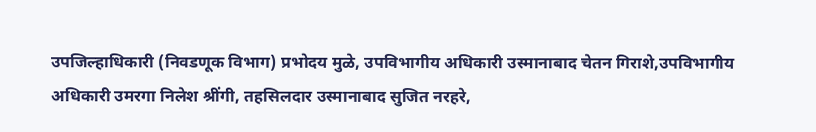उपजिल्हाधिकारी (निवडणूक विभाग) प्रभोदय मुळे, उपविभागीय अधिकारी उस्मानाबाद चेतन गिराशे,उपविभागीय अधिकारी उमरगा निलेश श्रींगी, तहसिलदार उस्मानाबाद सुजित नरहरे,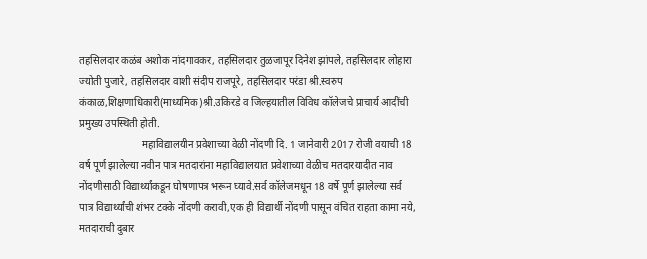तहसिलदार कळंब अशोक नांदगावकर, तहसिलदार तुळजापूर दिनेश झांपले, तहसिलदार लोहारा ज्योती पुजारे, तहसिलदार वाशी संदीप राजपूरे, तहसिलदार परंडा श्री.स्वरुप कंकाळ,शिक्षणाधिकारी(माध्यमिक)श्री.उकिरडे व जिल्हयातील विविध कॉलेजचे प्राचार्य आदींची प्रमुख्य उपस्थिती होती.
                        महाविद्यालयीन प्रवेशाच्या वेळी नोंदणी दि. 1 जानेवारी 2017 रोजी वयाची 18 वर्ष पूर्ण झालेल्‍या नवीन पात्र मतदारांना महाविद्यालयात प्रवेशाच्‍या वेळीच मतदारयादीत नाव नोंदणीसाठी विद्यार्थ्यांकडून घोषणापत्र भरून घ्यावे.सर्व कॉलेजमधून 18 वर्षे पूर्ण झालेल्या सर्व पात्र विद्यार्थ्यांची शंभर टक्के नोंदणी करावी,एक ही विद्यार्थी नोंदणी पासून वंचित राहता कामा नये, मतदाराची दुबार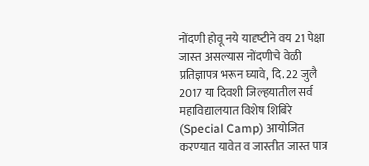नोंदणी होवू नये यादृष्‍टीने वय 21 पेक्षा जास्‍त असल्‍यास नोंदणीचे वेळी प्रतिज्ञापत्र भरून घ्यावे, दि. 22 जुलै 2017 या दिवशी जिल्‍हयातील सर्व महाविद्यालयात विशेष शिबिरे (Special Camp) आयोजित करण्‍यात यावेत व जास्तीत जास्त पात्र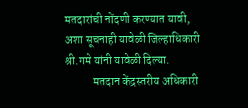मतदारांची नोंदणी करण्यात यावी, अशा सूचनाही यावेळी जिल्हाधिकारी श्री.गमे यांनी यावेळी दिल्या.
            मतदान केंद्रस्‍तरीय अधिकारी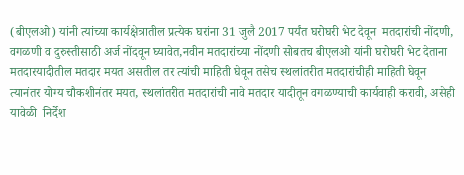(बीएलओ) यांनी त्‍यांच्‍या कार्यक्षेत्रातील प्रत्‍येक घरांना 31 जुलै 2017 पर्यंत घरोघरी भेट देवून  मतदारांची नोंदणी, वगळणी व दुरुस्‍तीसाठी अर्ज नोंदवून घ्यावेत,नवीन मतदारांच्‍या नोंदणी सोबतच बीएलओ यांनी घरोघरी भेट देताना मतदारयादीतील मतदार मयत असतील तर त्‍यांची माहिती घेवून तसेच स्‍थलांतरीत मतदारांचीही माहिती घेवून त्‍यानंतर योग्‍य चौकशीनंतर मयत, स्‍थलांतरीत मतदारांची नावे मतदार यादीतून वगळण्‍याची कार्यवाही करावी, असेही यावेळी  निर्देश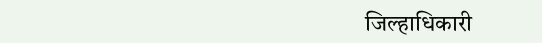जिल्हाधिकारी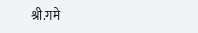श्री.गमे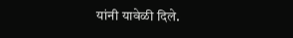यांनी यावेळी दिले.